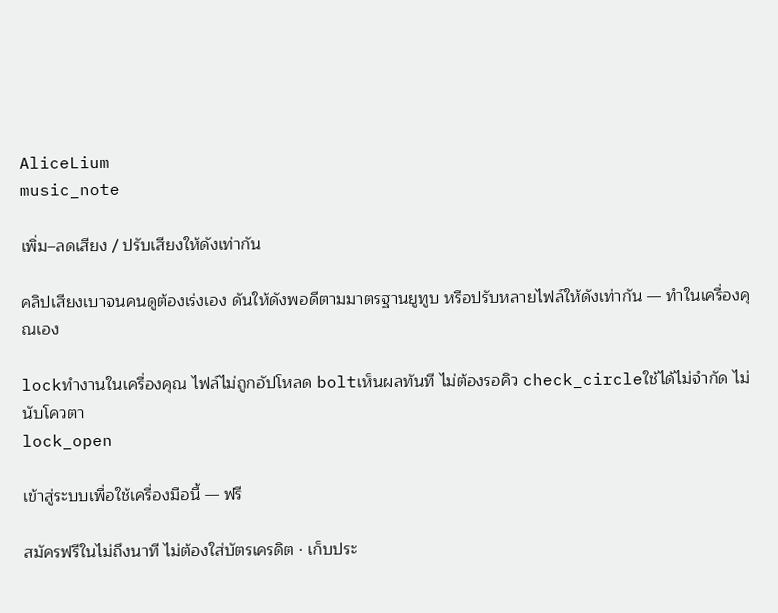AliceLium
music_note

เพิ่ม–ลดเสียง / ปรับเสียงให้ดังเท่ากัน

คลิปเสียงเบาจนคนดูต้องเร่งเอง ดันให้ดังพอดีตามมาตรฐานยูทูบ หรือปรับหลายไฟล์ให้ดังเท่ากัน — ทำในเครื่องคุณเอง

lockทำงานในเครื่องคุณ ไฟล์ไม่ถูกอัปโหลด boltเห็นผลทันที ไม่ต้องรอคิว check_circleใช้ได้ไม่จำกัด ไม่นับโควตา
lock_open

เข้าสู่ระบบเพื่อใช้เครื่องมือนี้ — ฟรี

สมัครฟรีในไม่ถึงนาที ไม่ต้องใส่บัตรเครดิต · เก็บประ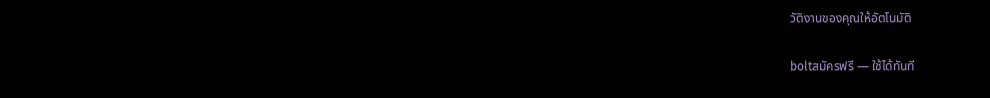วัติงานของคุณให้อัตโนมัติ

boltสมัครฟรี — ใช้ได้ทันที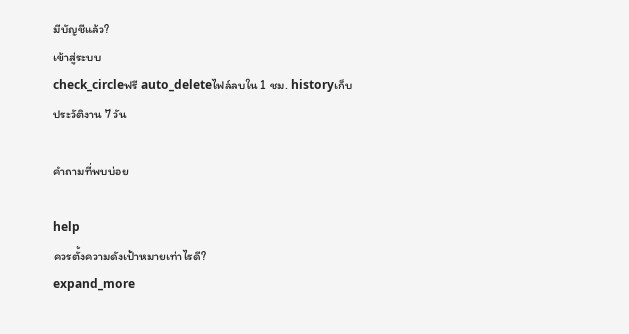มีบัญชีแล้ว?
เข้าสู่ระบบ
check_circleฟรี auto_deleteไฟล์ลบใน 1 ชม. historyเก็บประวัติงาน 7 วัน

คำถามที่พบบ่อย

help
ควรตั้งความดังเป้าหมายเท่าไรดี?
expand_more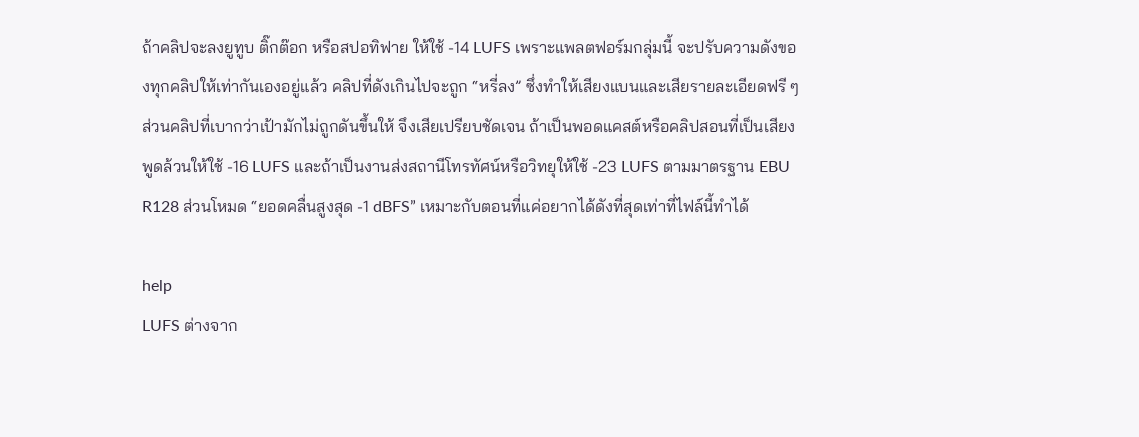ถ้าคลิปจะลงยูทูบ ติ๊กต๊อก หรือสปอทิฟาย ให้ใช้ -14 LUFS เพราะแพลตฟอร์มกลุ่มนี้ จะปรับความดังของทุกคลิปให้เท่ากันเองอยู่แล้ว คลิปที่ดังเกินไปจะถูก “หรี่ลง” ซึ่งทำให้เสียงแบนและเสียรายละเอียดฟรี ๆ ส่วนคลิปที่เบากว่าเป้ามักไม่ถูกดันขึ้นให้ จึงเสียเปรียบชัดเจน ถ้าเป็นพอดแคสต์หรือคลิปสอนที่เป็นเสียงพูดล้วนให้ใช้ -16 LUFS และถ้าเป็นงานส่งสถานีโทรทัศน์หรือวิทยุให้ใช้ -23 LUFS ตามมาตรฐาน EBU R128 ส่วนโหมด “ยอดคลื่นสูงสุด -1 dBFS” เหมาะกับตอนที่แค่อยากได้ดังที่สุดเท่าที่ไฟล์นี้ทำได้

help
LUFS ต่างจาก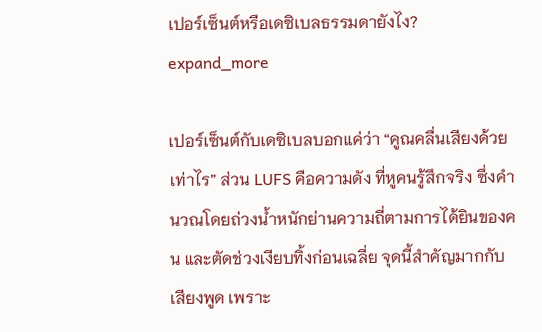เปอร์เซ็นต์หรือเดซิเบลธรรมดายังไง?
expand_more

เปอร์เซ็นต์กับเดซิเบลบอกแค่ว่า “คูณคลื่นเสียงด้วยเท่าไร” ส่วน LUFS คือความดัง ที่หูคนรู้สึกจริง ซึ่งคำนวณโดยถ่วงน้ำหนักย่านความถี่ตามการได้ยินของคน และตัดช่วงเงียบทิ้งก่อนเฉลี่ย จุดนี้สำคัญมากกับเสียงพูด เพราะ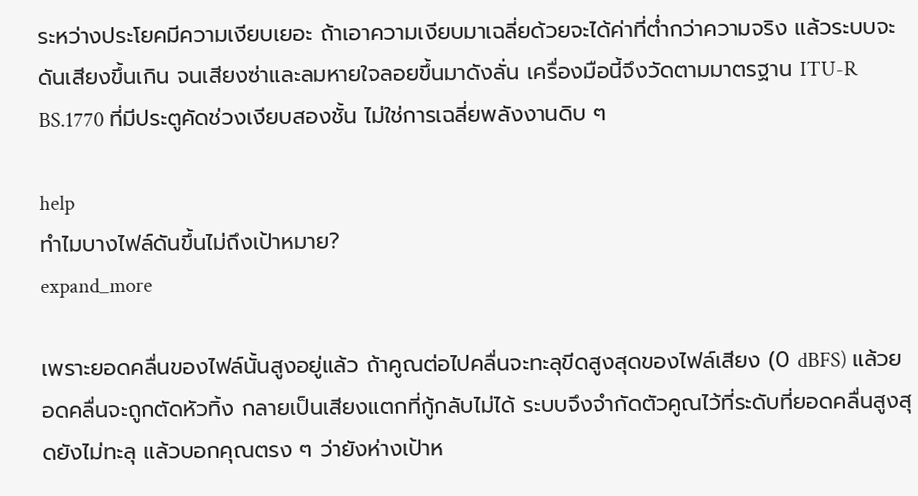ระหว่างประโยคมีความเงียบเยอะ ถ้าเอาความเงียบมาเฉลี่ยด้วยจะได้ค่าที่ต่ำกว่าความจริง แล้วระบบจะดันเสียงขึ้นเกิน จนเสียงซ่าและลมหายใจลอยขึ้นมาดังลั่น เครื่องมือนี้จึงวัดตามมาตรฐาน ITU-R BS.1770 ที่มีประตูคัดช่วงเงียบสองชั้น ไม่ใช่การเฉลี่ยพลังงานดิบ ๆ

help
ทำไมบางไฟล์ดันขึ้นไม่ถึงเป้าหมาย?
expand_more

เพราะยอดคลื่นของไฟล์นั้นสูงอยู่แล้ว ถ้าคูณต่อไปคลื่นจะทะลุขีดสูงสุดของไฟล์เสียง (0 dBFS) แล้วยอดคลื่นจะถูกตัดหัวทิ้ง กลายเป็นเสียงแตกที่กู้กลับไม่ได้ ระบบจึงจำกัดตัวคูณไว้ที่ระดับที่ยอดคลื่นสูงสุดยังไม่ทะลุ แล้วบอกคุณตรง ๆ ว่ายังห่างเป้าห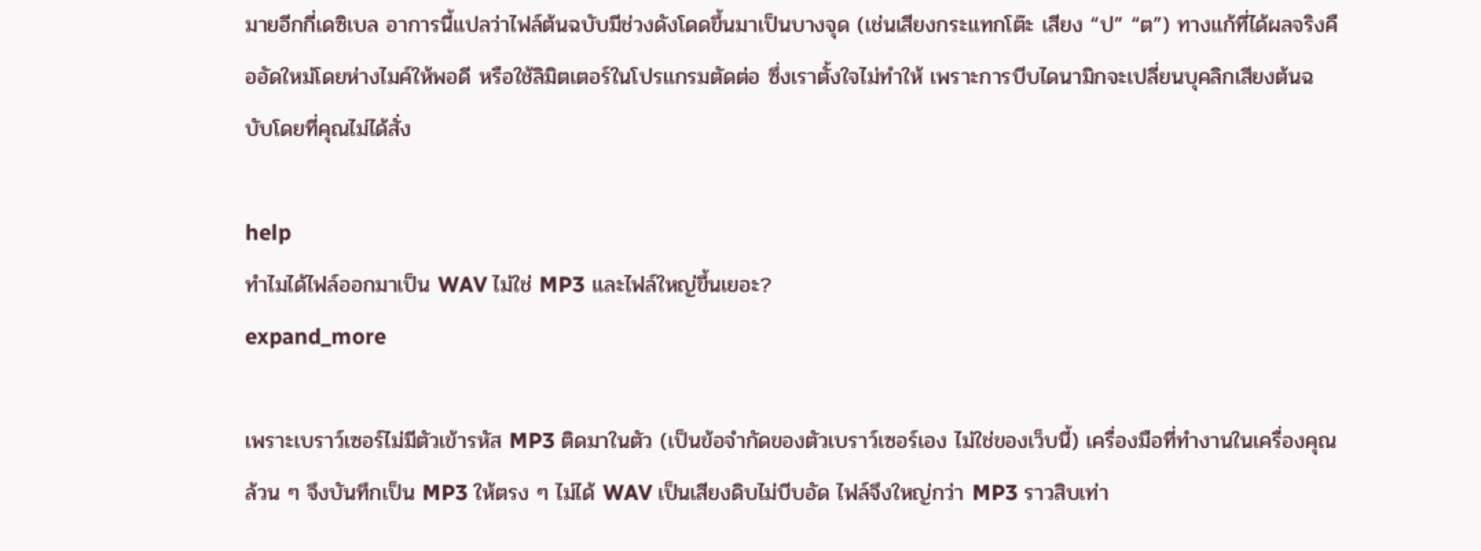มายอีกกี่เดซิเบล อาการนี้แปลว่าไฟล์ต้นฉบับมีช่วงดังโดดขึ้นมาเป็นบางจุด (เช่นเสียงกระแทกโต๊ะ เสียง “ป” “ต”) ทางแก้ที่ได้ผลจริงคืออัดใหม่โดยห่างไมค์ให้พอดี หรือใช้ลิมิตเตอร์ในโปรแกรมตัดต่อ ซึ่งเราตั้งใจไม่ทำให้ เพราะการบีบไดนามิกจะเปลี่ยนบุคลิกเสียงต้นฉบับโดยที่คุณไม่ได้สั่ง

help
ทำไมได้ไฟล์ออกมาเป็น WAV ไม่ใช่ MP3 และไฟล์ใหญ่ขึ้นเยอะ?
expand_more

เพราะเบราว์เซอร์ไม่มีตัวเข้ารหัส MP3 ติดมาในตัว (เป็นข้อจำกัดของตัวเบราว์เซอร์เอง ไม่ใช่ของเว็บนี้) เครื่องมือที่ทำงานในเครื่องคุณล้วน ๆ จึงบันทึกเป็น MP3 ให้ตรง ๆ ไม่ได้ WAV เป็นเสียงดิบไม่บีบอัด ไฟล์จึงใหญ่กว่า MP3 ราวสิบเท่า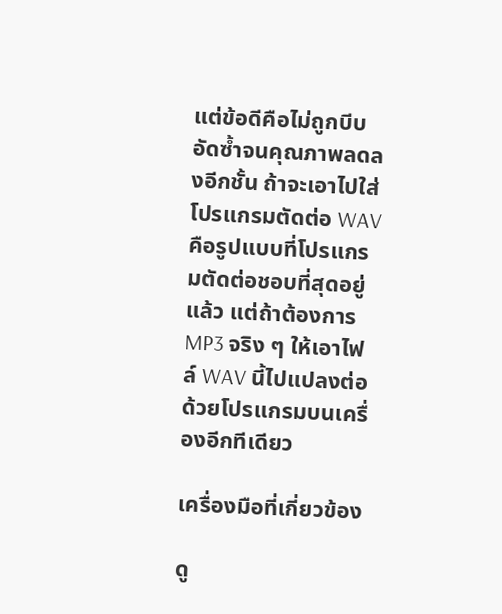แต่ข้อดีคือไม่ถูกบีบอัดซ้ำจนคุณภาพลดลงอีกชั้น ถ้าจะเอาไปใส่โปรแกรมตัดต่อ WAV คือรูปแบบที่โปรแกรมตัดต่อชอบที่สุดอยู่แล้ว แต่ถ้าต้องการ MP3 จริง ๆ ให้เอาไฟล์ WAV นี้ไปแปลงต่อด้วยโปรแกรมบนเครื่องอีกทีเดียว

เครื่องมือที่เกี่ยวข้อง

ดู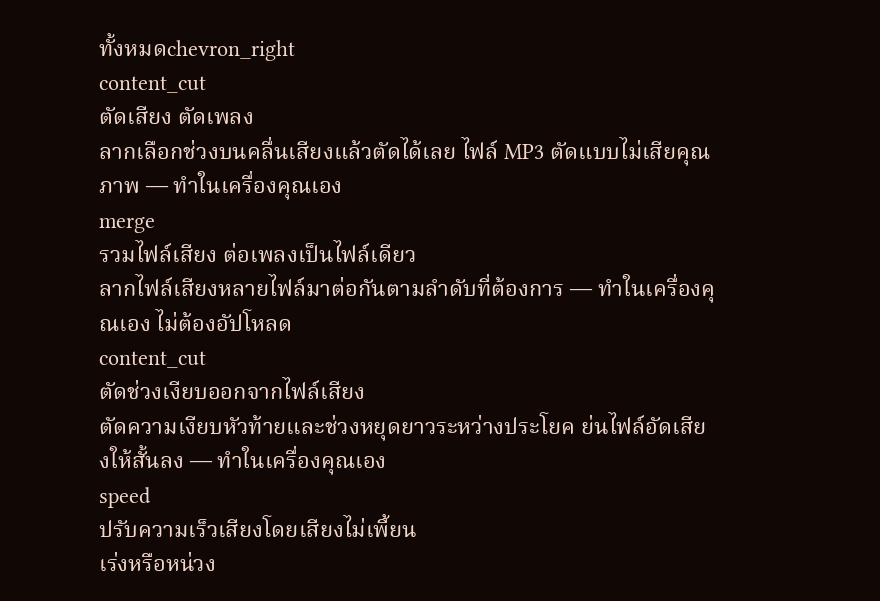ทั้งหมดchevron_right
content_cut
ตัดเสียง ตัดเพลง
ลากเลือกช่วงบนคลื่นเสียงแล้วตัดได้เลย ไฟล์ MP3 ตัดแบบไม่เสียคุณภาพ — ทำในเครื่องคุณเอง
merge
รวมไฟล์เสียง ต่อเพลงเป็นไฟล์เดียว
ลากไฟล์เสียงหลายไฟล์มาต่อกันตามลำดับที่ต้องการ — ทำในเครื่องคุณเอง ไม่ต้องอัปโหลด
content_cut
ตัดช่วงเงียบออกจากไฟล์เสียง
ตัดความเงียบหัวท้ายและช่วงหยุดยาวระหว่างประโยค ย่นไฟล์อัดเสียงให้สั้นลง — ทำในเครื่องคุณเอง
speed
ปรับความเร็วเสียงโดยเสียงไม่เพี้ยน
เร่งหรือหน่วง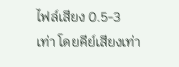ไฟล์เสียง 0.5-3 เท่า โดยคีย์เสียงเท่า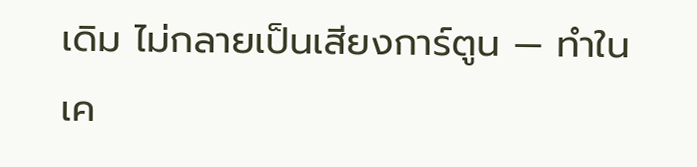เดิม ไม่กลายเป็นเสียงการ์ตูน — ทำในเค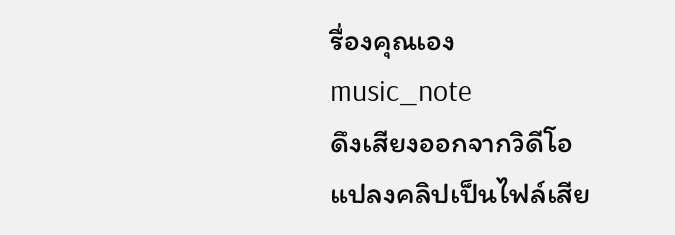รื่องคุณเอง
music_note
ดึงเสียงออกจากวิดีโอ
แปลงคลิปเป็นไฟล์เสีย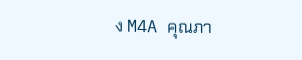ง M4A คุณภา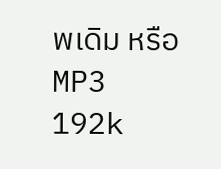พเดิม หรือ MP3 192k